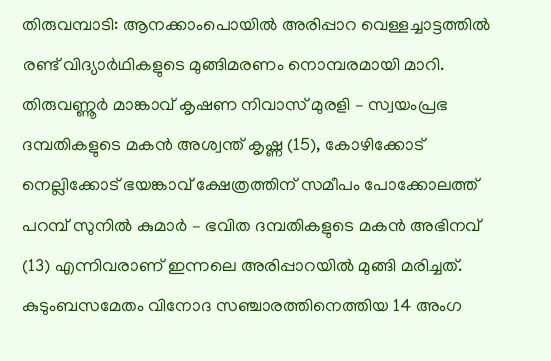തിരുവമ്പാടി: ആനക്കാംപൊയിൽ അരിപ്പാറ വെള്ളച്ചാട്ടത്തിൽ രണ്ട് വിദ്യാർഥികളുടെ മുങ്ങിമരണം നൊമ്പരമായി മാറി. തിരുവണ്ണൂർ മാങ്കാവ് കൃഷണ നിവാസ് മുരളി – സ്വയംപ്രഭ ദമ്പതികളുടെ മകൻ അശ്വന്ത് കൃഷ്ണ (15), കോഴിക്കോട് നെല്ലിക്കോട് ഭയങ്കാവ് ക്ഷേത്രത്തിന് സമീപം പോക്കോലത്ത് പറമ്പ് സുനിൽ കുമാർ – ഭവിത ദമ്പതികളുടെ മകൻ അഭിനവ് (13) എന്നിവരാണ് ഇന്നലെ അരിപ്പാറയിൽ മുങ്ങി മരിച്ചത്.
കുടുംബസമേതം വിനോദ സഞ്ചാരത്തിനെത്തിയ 14 അംഗ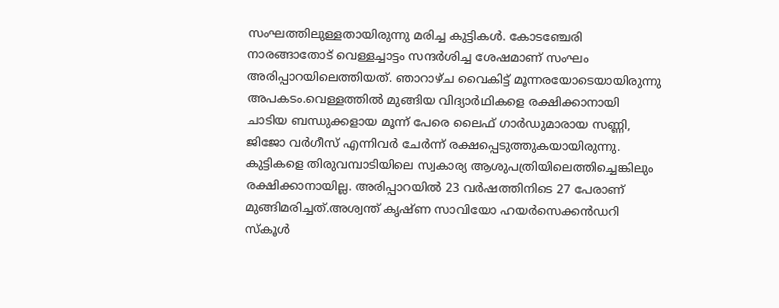സംഘത്തിലുള്ളതായിരുന്നു മരിച്ച കുട്ടികൾ. കോടഞ്ചേരി നാരങ്ങാതോട് വെള്ളച്ചാട്ടം സന്ദർശിച്ച ശേഷമാണ് സംഘം അരിപ്പാറയിലെത്തിയത്. ഞാറാഴ്ച വൈകിട്ട് മൂന്നരയോടെയായിരുന്നു അപകടം.വെള്ളത്തിൽ മുങ്ങിയ വിദ്യാർഥികളെ രക്ഷിക്കാനായി ചാടിയ ബന്ധുക്കളായ മൂന്ന് പേരെ ലൈഫ് ഗാർഡുമാരായ സണ്ണി, ജിജോ വർഗീസ് എന്നിവർ ചേർന്ന് രക്ഷപ്പെടുത്തുകയായിരുന്നു.
കുട്ടികളെ തിരുവമ്പാടിയിലെ സ്വകാര്യ ആശുപത്രിയിലെത്തിച്ചെങ്കിലും രക്ഷിക്കാനായില്ല. അരിപ്പാറയിൽ 23 വർഷത്തിനിടെ 27 പേരാണ് മുങ്ങിമരിച്ചത്.അശ്വന്ത് കൃഷ്ണ സാവിയോ ഹയർസെക്കൻഡറി സ്കൂൾ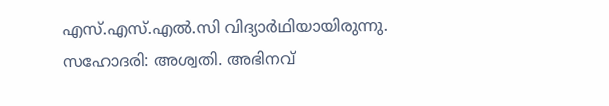എസ്.എസ്.എൽ.സി വിദ്യാർഥിയായിരുന്നു. സഹോദരി: അശ്വതി. അഭിനവ്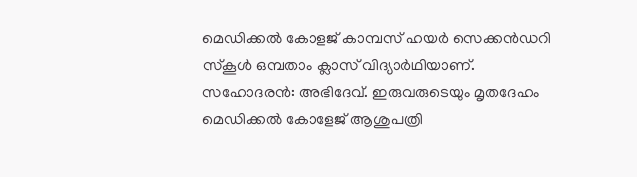മെഡിക്കൽ കോളജ് കാമ്പസ് ഹയർ സെക്കൻഡറി സ്കൂൾ ഒമ്പതാം ക്ലാസ് വിദ്യാർഥിയാണ്. സഹോദരൻ: അഭിദേവ്. ഇരുവരുടെയും മൃതദേഹം മെഡിക്കൽ കോളേജ് ആശുപത്രി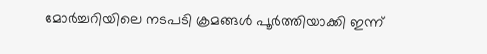മോർച്ചറിയിലെ നടപടി ക്രമങ്ങൾ പൂർത്തിയാക്കി ഇന്ന്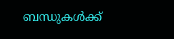ബന്ധുകൾക്ക്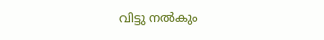വിട്ടു നൽകും